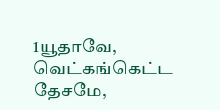1யூதாவே, வெட்கங்கெட்ட தேசமே,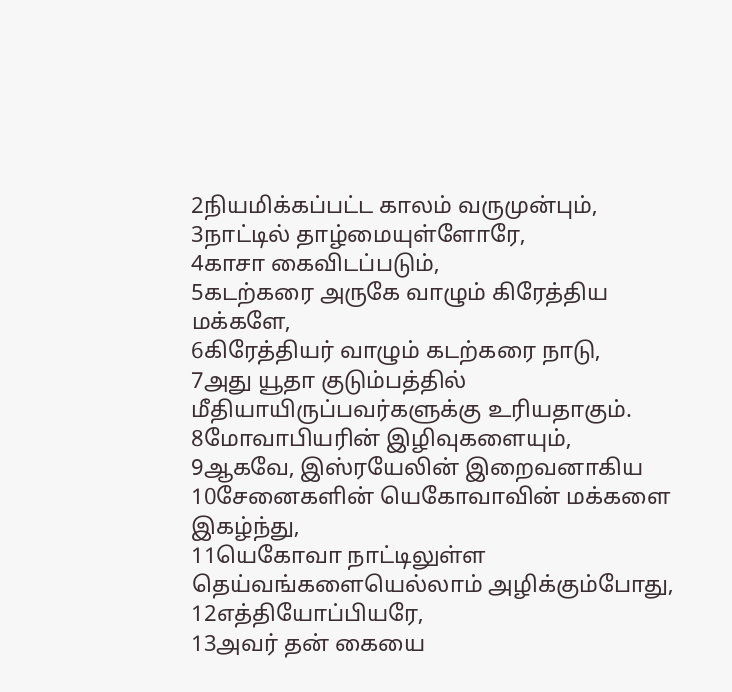2நியமிக்கப்பட்ட காலம் வருமுன்பும்,
3நாட்டில் தாழ்மையுள்ளோரே,
4காசா கைவிடப்படும்,
5கடற்கரை அருகே வாழும் கிரேத்திய மக்களே,
6கிரேத்தியர் வாழும் கடற்கரை நாடு,
7அது யூதா குடும்பத்தில் மீதியாயிருப்பவர்களுக்கு உரியதாகும்.
8மோவாபியரின் இழிவுகளையும்,
9ஆகவே, இஸ்ரயேலின் இறைவனாகிய
10சேனைகளின் யெகோவாவின் மக்களை இகழ்ந்து,
11யெகோவா நாட்டிலுள்ள தெய்வங்களையெல்லாம் அழிக்கும்போது,
12எத்தியோப்பியரே,
13அவர் தன் கையை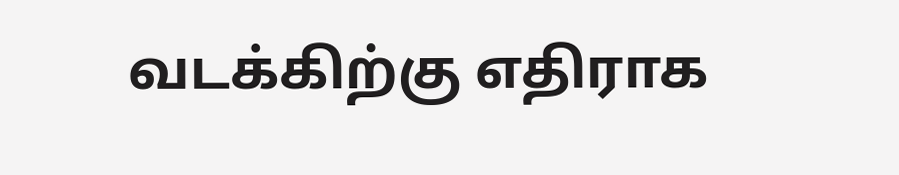வடக்கிற்கு எதிராக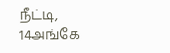நீட்டி,
14அங்கே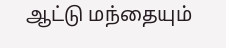ஆட்டு மந்தையும்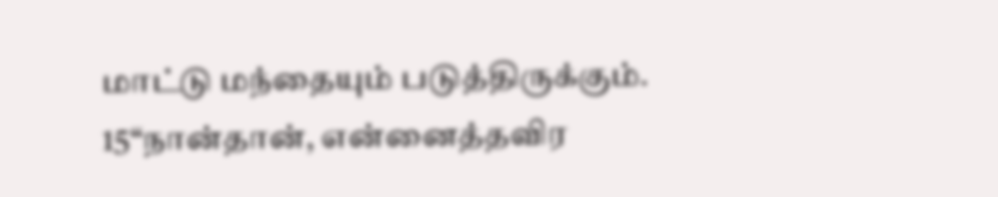மாட்டு மந்தையும் படுத்திருக்கும்.
15“நான்தான், என்னைத்தவிர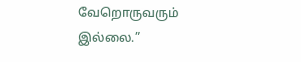வேறொருவரும் இல்லை.”